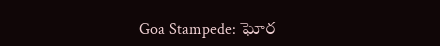Goa Stampede: ఘోర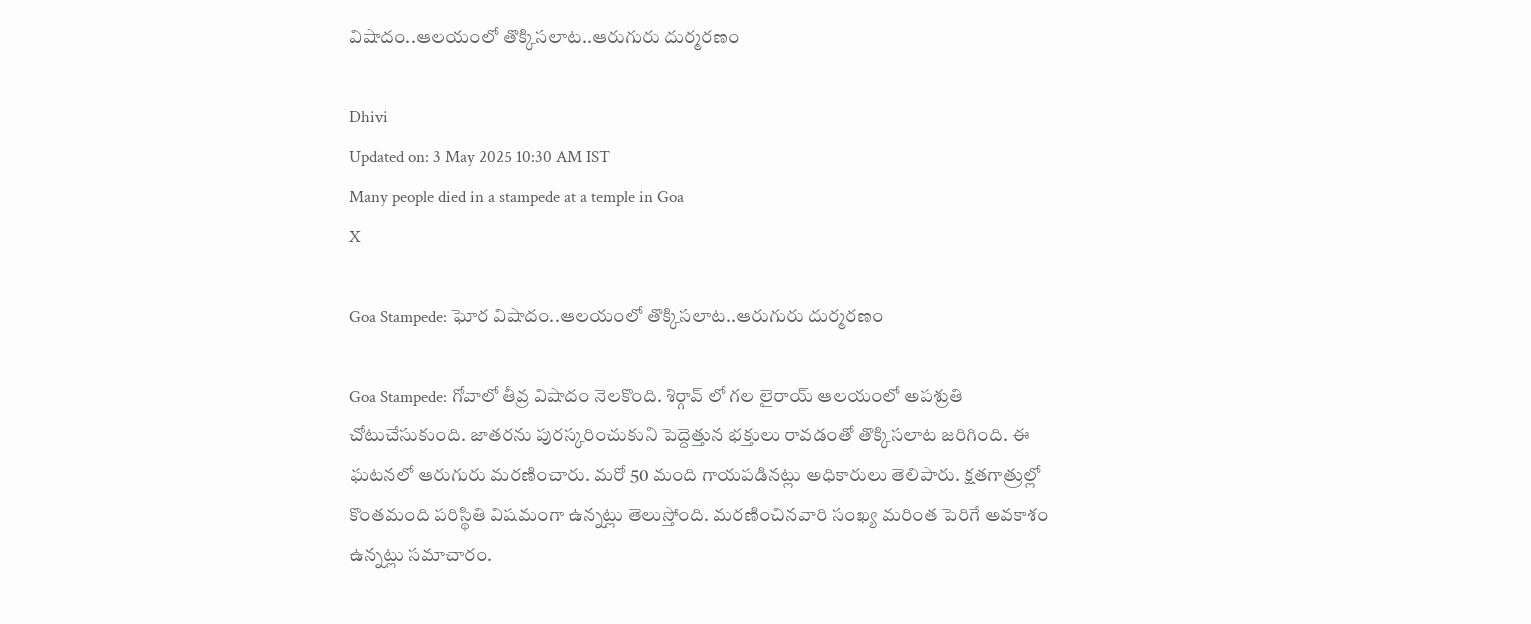విషాదం..ఆలయంలో తొక్కిసలాట..ఆరుగురు దుర్మరణం

Dhivi
Updated on: 3 May 2025 10:30 AM IST
Many people died in a stampede at a temple in Goa
X

Goa Stampede: ఘోర విషాదం..ఆలయంలో తొక్కిసలాట..ఆరుగురు దుర్మరణం

Goa Stampede: గోవాలో తీవ్ర విషాదం నెలకొంది. శిర్గావ్ లో గల లైరాయ్ ఆలయంలో అపశ్రుతి చోటుచేసుకుంది. జాతరను పురస్కరించుకుని పెద్దెత్తున భక్తులు రావడంతో తొక్కిసలాట జరిగింది. ఈ ఘటనలో ఆరుగురు మరణించారు. మరో 50 మంది గాయపడినట్లు అధికారులు తెలిపారు. క్షతగాత్రుల్లో కొంతమంది పరిస్థితి విషమంగా ఉన్నట్లు తెలుస్తోంది. మరణించినవారి సంఖ్య మరింత పెరిగే అవకాశం ఉన్నట్లు సమాచారం.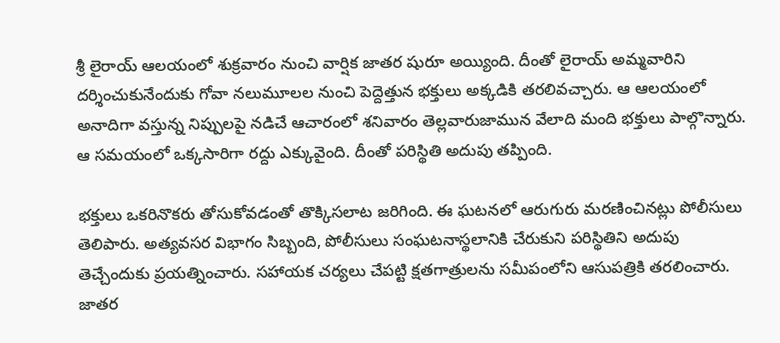శ్రీ లైరాయ్ ఆలయంలో శుక్రవారం నుంచి వార్షిక జాతర షురూ అయ్యింది. దీంతో లైరాయ్ అమ్మవారిని దర్శించుకునేందుకు గోవా నలుమూలల నుంచి పెద్దెత్తున భక్తులు అక్కడికి తరలివచ్చారు. ఆ ఆలయంలో అనాదిగా వస్తున్న నిప్పులపై నడిచే ఆచారంలో శనివారం తెల్లవారుజామున వేలాది మంది భక్తులు పాల్గొన్నారు. ఆ సమయంలో ఒక్కసారిగా రద్దు ఎక్కువైంది. దీంతో పరిస్థితి అదుపు తప్పింది.

భక్తులు ఒకరినొకరు తోసుకోవడంతో తొక్కిసలాట జరిగింది. ఈ ఘటనలో ఆరుగురు మరణించినట్లు పోలీసులు తెలిపారు. అత్యవసర విభాగం సిబ్బంది, పోలీసులు సంఘటనాస్థలానికి చేరుకుని పరిస్థితిని అదుపు తెచ్చేందుకు ప్రయత్నించారు. సహాయక చర్యలు చేపట్టి క్షతగాత్రులను సమీపంలోని ఆసుపత్రికి తరలించారు. జాతర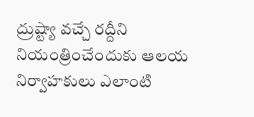ద్రుష్ట్యా వచ్చే రద్దీని నియంత్రించేందుకు ఆలయ నిర్వాహకులు ఎలాంటి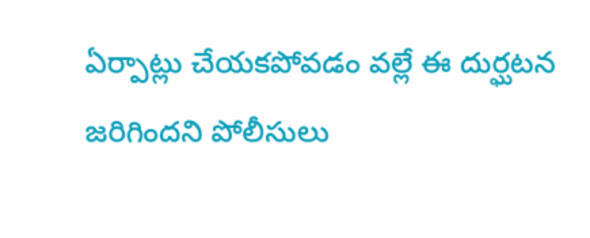ఏర్పాట్లు చేయకపోవడం వల్లే ఈ దుర్ఘటన జరిగిందని పోలీసులు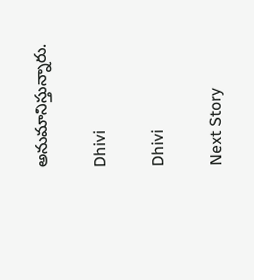అనుమానిస్తున్నారు.

Dhivi

Dhivi

Next Story